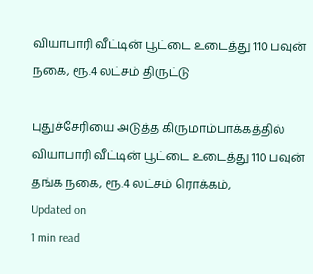வியாபாரி வீட்டின் பூட்டை உடைத்து 110 பவுன் நகை, ரூ.4 லட்சம் திருட்டு

புதுச்சேரியை அடுத்த கிருமாம்பாக்கத்தில் வியாபாரி வீட்டின் பூட்டை உடைத்து 110 பவுன் தங்க நகை, ரூ.4 லட்சம் ரொக்கம்,
Updated on
1 min read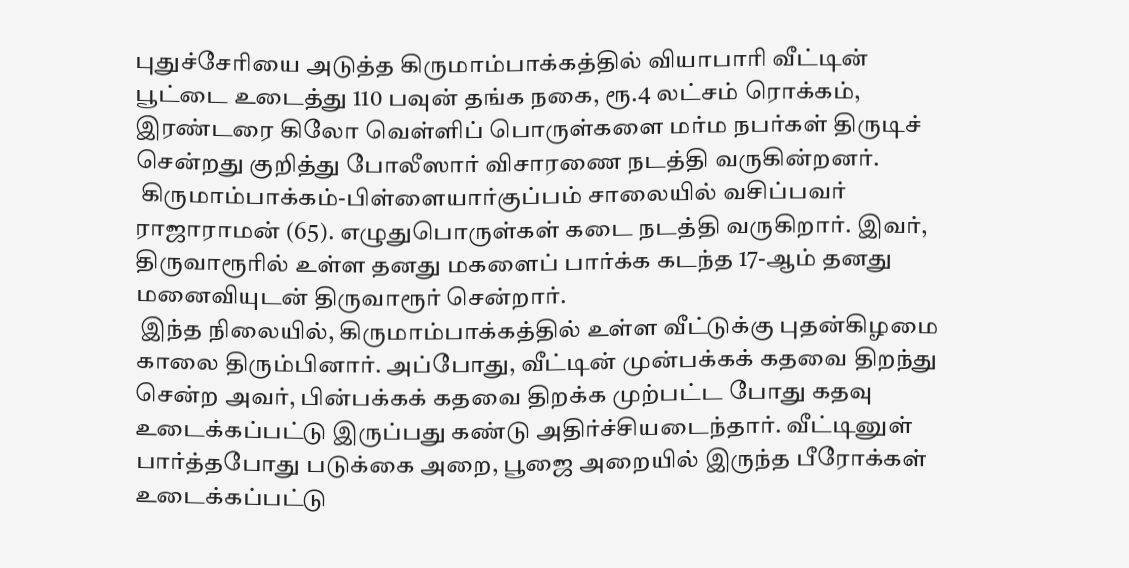புதுச்சேரியை அடுத்த கிருமாம்பாக்கத்தில் வியாபாரி வீட்டின் பூட்டை உடைத்து 110 பவுன் தங்க நகை, ரூ.4 லட்சம் ரொக்கம், இரண்டரை கிலோ வெள்ளிப் பொருள்களை மர்ம நபர்கள் திருடிச் சென்றது குறித்து போலீஸார் விசாரணை நடத்தி வருகின்றனர்.
 கிருமாம்பாக்கம்-பிள்ளையார்குப்பம் சாலையில் வசிப்பவர் ராஜாராமன் (65). எழுதுபொருள்கள் கடை நடத்தி வருகிறார். இவர், திருவாரூரில் உள்ள தனது மகளைப் பார்க்க கடந்த 17-ஆம் தனது மனைவியுடன் திருவாரூர் சென்றார்.
 இந்த நிலையில், கிருமாம்பாக்கத்தில் உள்ள வீட்டுக்கு புதன்கிழமை காலை திரும்பினார். அப்போது, வீட்டின் முன்பக்கக் கதவை திறந்து சென்ற அவர், பின்பக்கக் கதவை திறக்க முற்பட்ட போது கதவு உடைக்கப்பட்டு இருப்பது கண்டு அதிர்ச்சியடைந்தார். வீட்டினுள் பார்த்தபோது படுக்கை அறை, பூஜை அறையில் இருந்த பீரோக்கள் உடைக்கப்பட்டு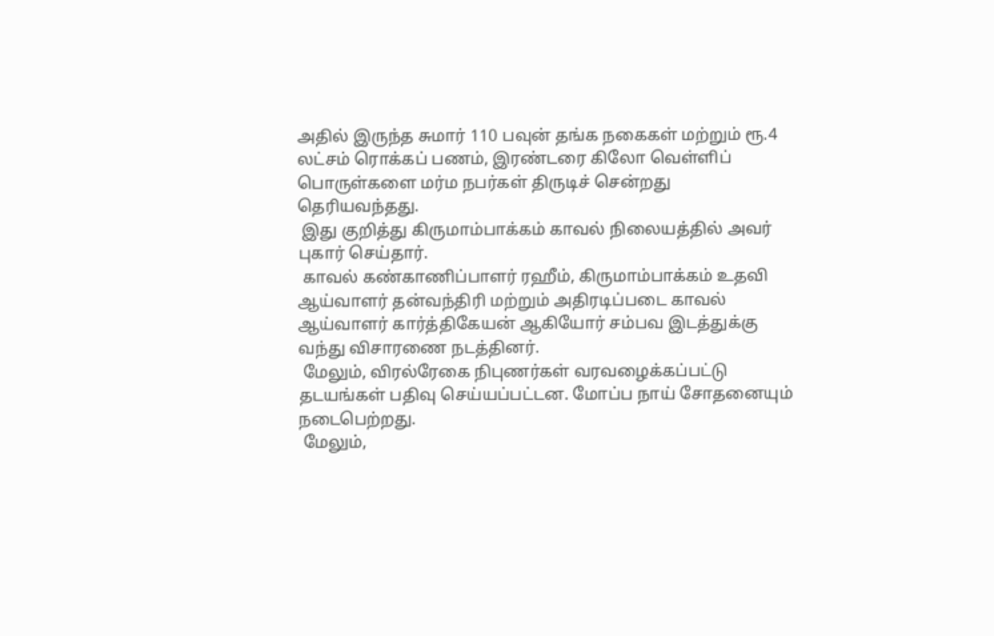அதில் இருந்த சுமார் 110 பவுன் தங்க நகைகள் மற்றும் ரூ.4 லட்சம் ரொக்கப் பணம், இரண்டரை கிலோ வெள்ளிப் பொருள்களை மர்ம நபர்கள் திருடிச் சென்றது தெரியவந்தது.
 இது குறித்து கிருமாம்பாக்கம் காவல் நிலையத்தில் அவர் புகார் செய்தார்.
 காவல் கண்காணிப்பாளர் ரஹீம், கிருமாம்பாக்கம் உதவி ஆய்வாளர் தன்வந்திரி மற்றும் அதிரடிப்படை காவல் ஆய்வாளர் கார்த்திகேயன் ஆகியோர் சம்பவ இடத்துக்கு வந்து விசாரணை நடத்தினர்.
 மேலும், விரல்ரேகை நிபுணர்கள் வரவழைக்கப்பட்டு தடயங்கள் பதிவு செய்யப்பட்டன. மோப்ப நாய் சோதனையும் நடைபெற்றது.
 மேலும்,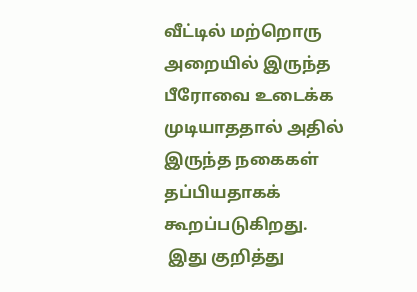வீட்டில் மற்றொரு அறையில் இருந்த பீரோவை உடைக்க முடியாததால் அதில் இருந்த நகைகள் தப்பியதாகக் கூறப்படுகிறது.
 இது குறித்து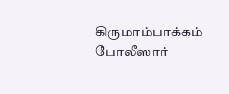கிருமாம்பாக்கம் போலீஸார்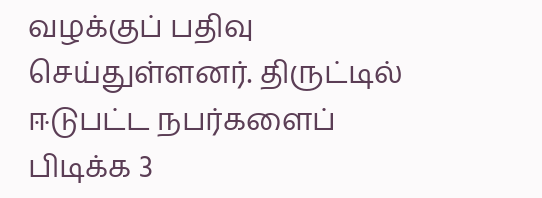வழக்குப் பதிவு செய்துள்ளனர். திருட்டில் ஈடுபட்ட நபர்களைப் பிடிக்க 3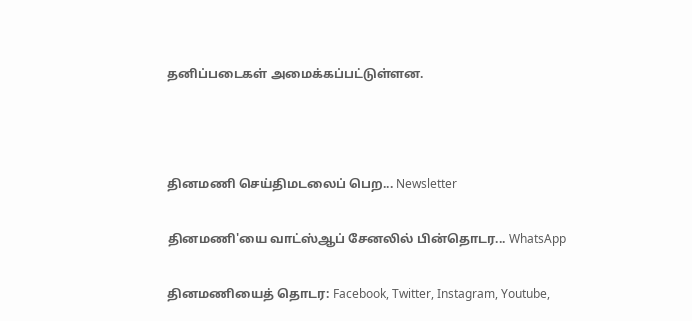தனிப்படைகள் அமைக்கப்பட்டுள்ளன.



தினமணி செய்திமடலைப் பெற... Newsletter

தினமணி'யை வாட்ஸ்ஆப் சேனலில் பின்தொடர... WhatsApp

தினமணியைத் தொடர: Facebook, Twitter, Instagram, Youtube,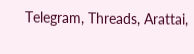Telegram, Threads, Arattai,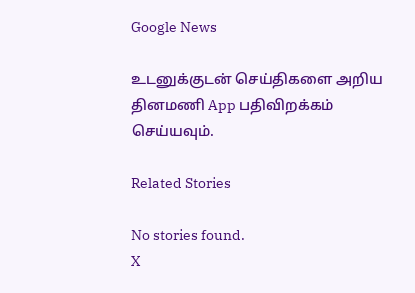Google News

உடனுக்குடன் செய்திகளை அறிய தினமணி App பதிவிறக்கம் செய்யவும்.

Related Stories

No stories found.
X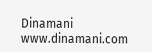Dinamani
www.dinamani.com